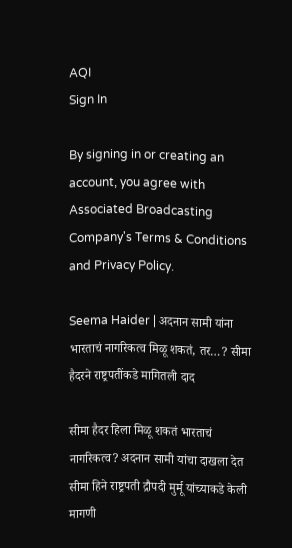AQI
Sign In

By signing in or creating an account, you agree with Associated Broadcasting Company's Terms & Conditions and Privacy Policy.

Seema Haider | अदनान सामी यांना भारताचं नागरिकत्व मिळू शकतं, तर…? सीमा हैदरने राष्ट्रपतींकडे मागितली दाद

सीमा हैदर हिला मिळू शकतं भारताचं नागरिकत्व? अदनान सामी यांचा दाखला देत सीमा हिने राष्ट्रपती द्रौपदी मुर्मू यांच्याकडे केली मागणी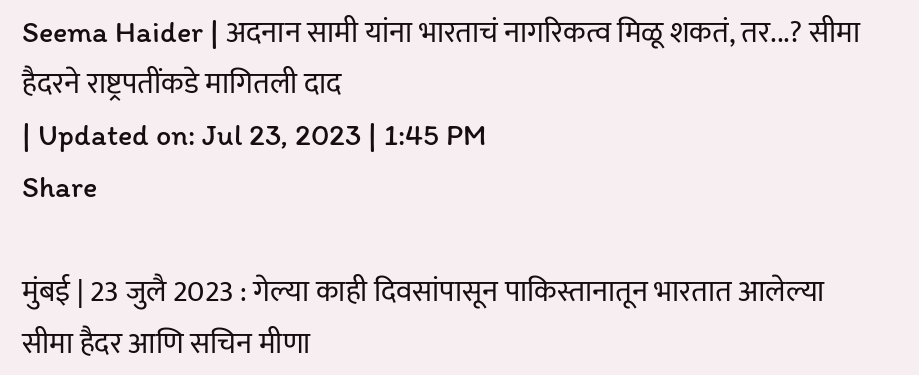Seema Haider | अदनान सामी यांना भारताचं नागरिकत्व मिळू शकतं, तर...? सीमा हैदरने राष्ट्रपतींकडे मागितली दाद
| Updated on: Jul 23, 2023 | 1:45 PM
Share

मुंबई | 23 जुलै 2023 : गेल्या काही दिवसांपासून पाकिस्तानातून भारतात आलेल्या सीमा हैदर आणि सचिन मीणा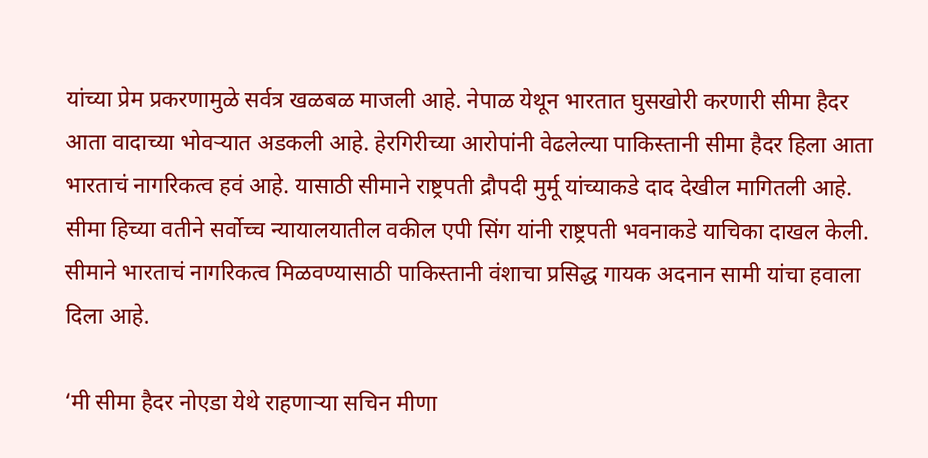यांच्या प्रेम प्रकरणामुळे सर्वत्र खळबळ माजली आहे. नेपाळ येथून भारतात घुसखोरी करणारी सीमा हैदर आता वादाच्या भोवऱ्यात अडकली आहे. हेरगिरीच्या आरोपांनी वेढलेल्या पाकिस्तानी सीमा हैदर हिला आता भारताचं नागरिकत्व हवं आहे. यासाठी सीमाने राष्ट्रपती द्रौपदी मुर्मू यांच्याकडे दाद देखील मागितली आहे. सीमा हिच्या वतीने सर्वोच्च न्यायालयातील वकील एपी सिंग यांनी राष्ट्रपती भवनाकडे याचिका दाखल केली. सीमाने भारताचं नागरिकत्व मिळवण्यासाठी पाकिस्तानी वंशाचा प्रसिद्ध गायक अदनान सामी यांचा हवाला दिला आहे.

‘मी सीमा हैदर नोएडा येथे राहणाऱ्या सचिन मीणा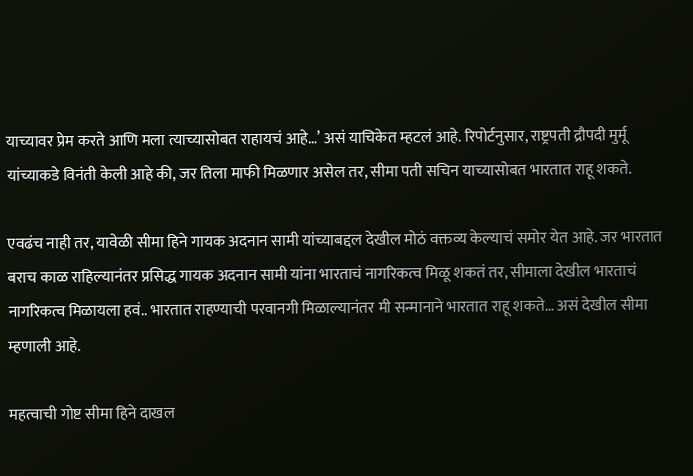याच्यावर प्रेम करते आणि मला त्याच्यासोबत राहायचं आहे…’ असं याचिकेत म्हटलं आहे. रिपोर्टनुसार, राष्ट्रपती द्रौपदी मुर्मू यांच्याकडे विनंती केली आहे की, जर तिला माफी मिळणार असेल तर, सीमा पती सचिन याच्यासोबत भारतात राहू शकते.

एवढंच नाही तर, यावेळी सीमा हिने गायक अदनान सामी यांच्याबद्दल देखील मोठं वक्तव्य केल्याचं समोर येत आहे. जर भारतात बराच काळ राहिल्यानंतर प्रसिद्ध गायक अदनान सामी यांना भारताचं नागरिकत्व मिळू शकतं तर, सीमाला देखील भारताचं नागरिकत्व मिळायला हवं.. भारतात राहण्याची परवानगी मिळाल्यानंतर मी सन्मानाने भारतात राहू शकते… असं देखील सीमा म्हणाली आहे.

महत्वाची गोष्ट सीमा हिने दाखल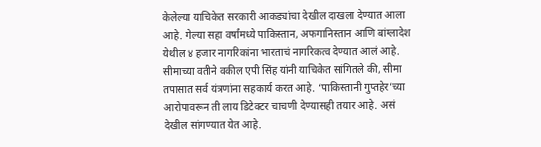केलेल्या याचिकेत सरकारी आकड्यांचा देखील दाखला देण्यात आला आहे. गेल्या सहा वर्षांमध्ये पाकिस्तान, अफगानिस्तान आणि बांग्लादेश येथील ४ हजार नागरिकांना भारताचं नागरिकत्व देण्यात आलं आहे. सीमाच्या वतीने वकील एपी सिंह यांनी याचिकेत सांगितले की, सीमा तपासात सर्व यंत्रणांना सहकार्य करत आहे. ‘पाकिस्तानी गुप्तहेर’च्या आरोपावरून ती लाय डिटेक्टर चाचणी देण्यासही तयार आहे. असं देखील सांगण्यात येत आहे.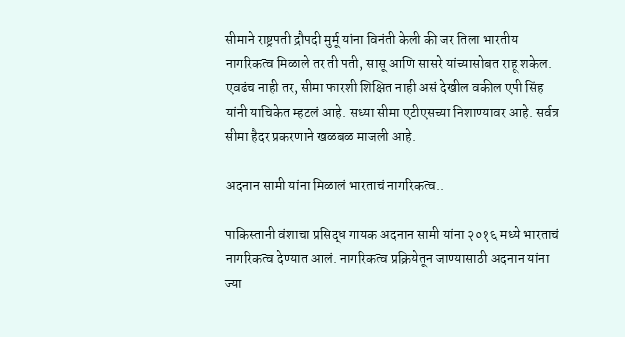सीमाने राष्ट्रपती द्रौपदी मुर्मू यांना विनंती केली की जर तिला भारतीय नागरिकत्व मिळाले तर ती पती, सासू आणि सासरे यांच्यासोबत राहू शकेल. एवढंच नाही तर, सीमा फारशी शिक्षित नाही असं देखील वकील एपी सिंह यांनी याचिकेत म्हटलं आहे. सध्या सीमा एटीएसच्या निशाण्यावर आहे. सर्वत्र सीमा हैदर प्रकरणाने खळबळ माजली आहे.

अदनान सामी यांना मिळालं भारताचं नागरिकत्व..

पाकिस्तानी वंशाचा प्रसिद्ध गायक अदनान सामी यांना २०१६ मध्ये भारताचं नागरिकत्व देण्यात आलं. नागरिकत्व प्रक्रियेतून जाण्यासाठी अदनान यांना ज्या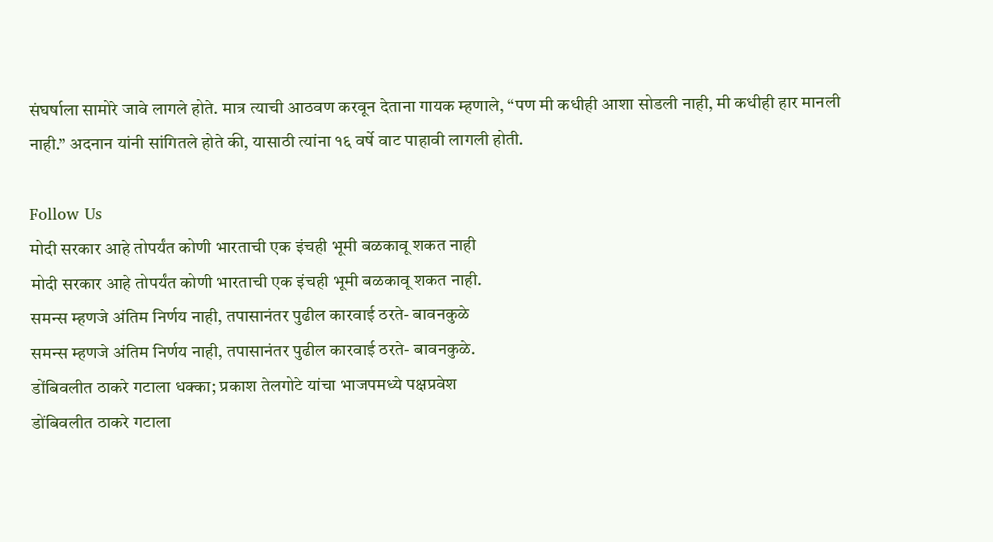संघर्षाला सामोरे जावे लागले होते. मात्र त्याची आठवण करवून देताना गायक म्हणाले, “पण मी कधीही आशा सोडली नाही, मी कधीही हार मानली नाही.” अदनान यांनी सांगितले होते की, यासाठी त्यांना १६ वर्षे वाट पाहावी लागली होती.

Follow Us
मोदी सरकार आहे तोपर्यंत कोणी भारताची एक इंचही भूमी बळकावू शकत नाही
मोदी सरकार आहे तोपर्यंत कोणी भारताची एक इंचही भूमी बळकावू शकत नाही.
समन्स म्हणजे अंतिम निर्णय नाही, तपासानंतर पुढील कारवाई ठरते- बावनकुळे
समन्स म्हणजे अंतिम निर्णय नाही, तपासानंतर पुढील कारवाई ठरते- बावनकुळे.
डोंबिवलीत ठाकरे गटाला धक्का; प्रकाश तेलगोटे यांचा भाजपमध्ये पक्षप्रवेश
डोंबिवलीत ठाकरे गटाला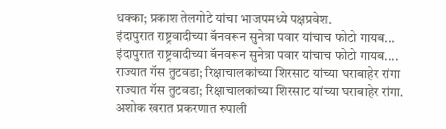धक्का; प्रकाश तेलगोटे यांचा भाजपमध्ये पक्षप्रवेश.
इंदापुरात राष्ट्रवादीच्या बॅनवरून सुनेत्रा पवार यांचाच फोटो गायब...
इंदापुरात राष्ट्रवादीच्या बॅनवरून सुनेत्रा पवार यांचाच फोटो गायब....
राज्यात गॅस तुटवडा; रिक्षाचालकांच्या शिरसाट यांच्या घराबाहेर रांगा
राज्यात गॅस तुटवडा; रिक्षाचालकांच्या शिरसाट यांच्या घराबाहेर रांगा.
अशोक खरात प्रकरणात रुपाली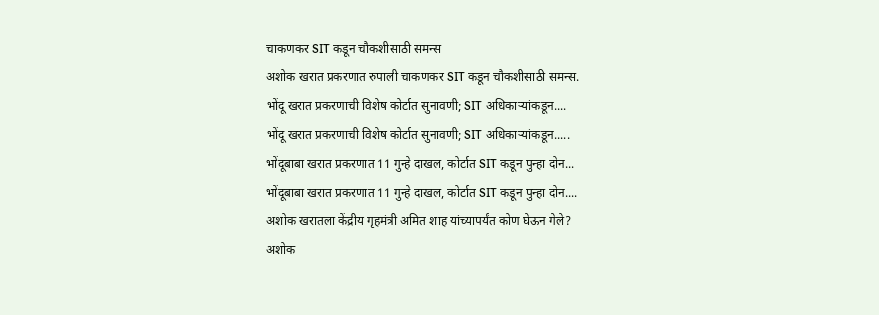चाकणकर SIT कडून चौकशीसाठी समन्स
अशोक खरात प्रकरणात रुपाली चाकणकर SIT कडून चौकशीसाठी समन्स.
भोंदू खरात प्रकरणाची विशेष कोर्टात सुनावणी; SIT अधिकाऱ्यांकडून....
भोंदू खरात प्रकरणाची विशेष कोर्टात सुनावणी; SIT अधिकाऱ्यांकडून.....
भोंदूबाबा खरात प्रकरणात 11 गुन्हे दाखल, कोर्टात SIT कडून पुन्हा दोन...
भोंदूबाबा खरात प्रकरणात 11 गुन्हे दाखल, कोर्टात SIT कडून पुन्हा दोन....
अशोक खरातला केंद्रीय गृहमंत्री अमित शाह यांच्यापर्यंत कोण घेऊन गेले?
अशोक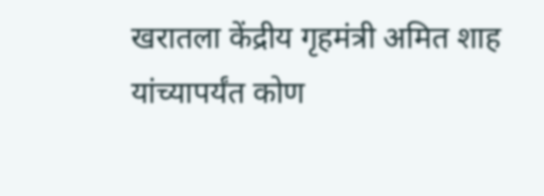खरातला केंद्रीय गृहमंत्री अमित शाह यांच्यापर्यंत कोण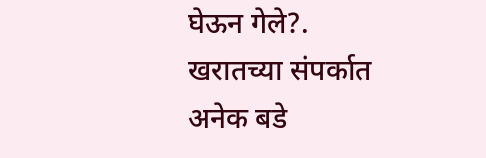घेऊन गेले?.
खरातच्या संपर्कात अनेक बडे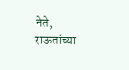नेते, राऊतांच्या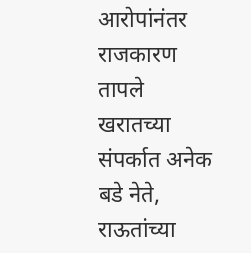आरोपांनंतर राजकारण तापले
खरातच्या संपर्कात अनेक बडे नेते, राऊतांच्या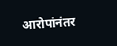आरोपांनंतर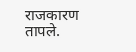राजकारण तापले.